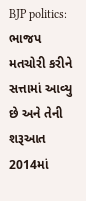BJP politics: ભાજપ મતચોરી કરીને સત્તામાં આવ્યુ છે અને તેની શરૂઆત 2014માં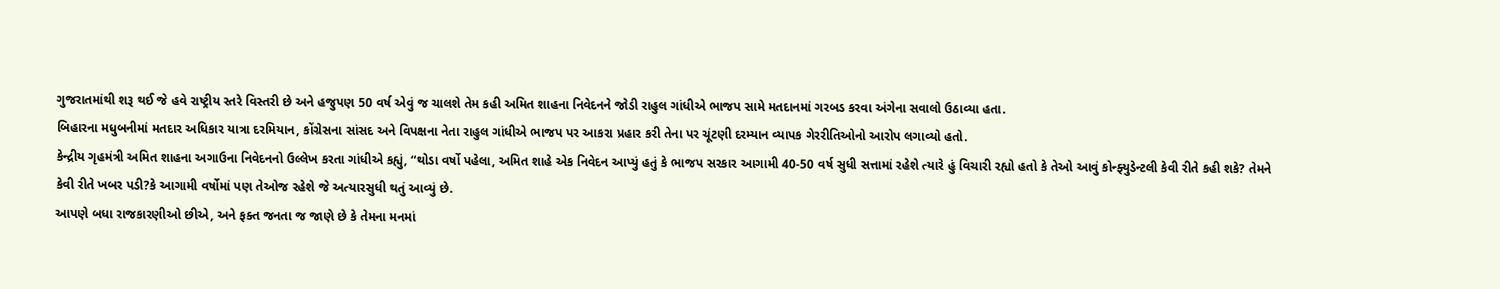ગુજરાતમાંથી શરૂ થઈ જે હવે રાષ્ટ્રીય સ્તરે વિસ્તરી છે અને હજુપણ 50 વર્ષ એવું જ ચાલશે તેમ કહી અમિત શાહના નિવેદનને જોડી રાહુલ ગાંધીએ ભાજપ સામે મતદાનમાં ગરબડ કરવા અંગેના સવાલો ઉઠાવ્યા હતા.
બિહારના મધુબનીમાં મતદાર અધિકાર યાત્રા દરમિયાન, કોંગ્રેસના સાંસદ અને વિપક્ષના નેતા રાહુલ ગાંધીએ ભાજપ પર આકરા પ્રહાર કરી તેના પર ચૂંટણી દરમ્યાન વ્યાપક ગેરરીતિઓનો આરોપ લગાવ્યો હતો.
કેન્દ્રીય ગૃહમંત્રી અમિત શાહના અગાઉના નિવેદનનો ઉલ્લેખ કરતા ગાંધીએ કહ્યું, “થોડા વર્ષો પહેલા, અમિત શાહે એક નિવેદન આપ્યું હતું કે ભાજપ સરકાર આગામી 40-50 વર્ષ સુધી સત્તામાં રહેશે ત્યારે હું વિચારી રહ્યો હતો કે તેઓ આવું કોન્ફ્યુડેન્ટલી કેવી રીતે કહી શકે? તેમને કેવી રીતે ખબર પડી?કે આગામી વર્ષોમાં પણ તેઓજ રહેશે જે અત્યારસુધી થતું આવ્યું છે.
આપણે બધા રાજકારણીઓ છીએ, અને ફક્ત જનતા જ જાણે છે કે તેમના મનમાં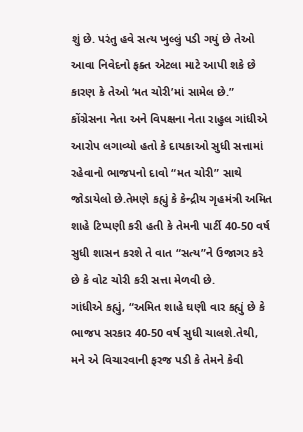શું છે. પરંતુ હવે સત્ય ખુલ્લું પડી ગયું છે તેઓ આવા નિવેદનો ફક્ત એટલા માટે આપી શકે છે કારણ કે તેઓ ‘મત ચોરી’માં સામેલ છે.”
કોંગ્રેસના નેતા અને વિપક્ષના નેતા રાહુલ ગાંધીએ આરોપ લગાવ્યો હતો કે દાયકાઓ સુધી સત્તામાં રહેવાનો ભાજપનો દાવો “મત ચોરી” સાથે જોડાયેલો છે.તેમણે કહ્યું કે કેન્દ્રીય ગૃહમંત્રી અમિત શાહે ટિપ્પણી કરી હતી કે તેમની પાર્ટી 40-50 વર્ષ સુધી શાસન કરશે તે વાત “સત્ય”ને ઉજાગર કરે છે કે વોટ ચોરી કરી સત્તા મેળવી છે.
ગાંધીએ કહ્યું, “અમિત શાહે ઘણી વાર કહ્યું છે કે ભાજપ સરકાર 40-50 વર્ષ સુધી ચાલશે.તેથી, મને એ વિચારવાની ફરજ પડી કે તેમને કેવી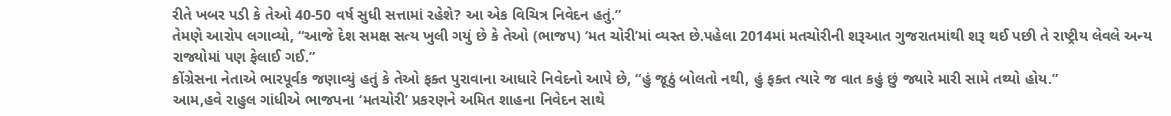રીતે ખબર પડી કે તેઓ 40-50 વર્ષ સુધી સત્તામાં રહેશે? આ એક વિચિત્ર નિવેદન હતું.”
તેમણે આરોપ લગાવ્યો, “આજે દેશ સમક્ષ સત્ય ખુલી ગયું છે કે તેઓ (ભાજપ) ‘મત ચોરી’માં વ્યસ્ત છે.પહેલા 2014માં મતચોરીની શરૂઆત ગુજરાતમાંથી શરૂ થઈ પછી તે રાષ્ટ્રીય લેવલે અન્ય રાજ્યોમાં પણ ફેલાઈ ગઈ.”
કોંગ્રેસના નેતાએ ભારપૂર્વક જણાવ્યું હતું કે તેઓ ફક્ત પુરાવાના આધારે નિવેદનો આપે છે, “હું જૂઠું બોલતો નથી, હું ફક્ત ત્યારે જ વાત કહું છું જ્યારે મારી સામે તથ્યો હોય.”
આમ,હવે રાહુલ ગાંધીએ ભાજપના ‘મતચોરી’ પ્રકરણને અમિત શાહના નિવેદન સાથે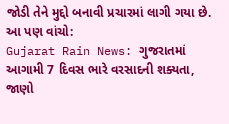જોડી તેને મુદ્દો બનાવી પ્રચારમાં લાગી ગયા છે.
આ પણ વાંચો:
Gujarat Rain News: ગુજરાતમાં આગામી 7 દિવસ ભારે વરસાદની શક્યતા, જાણો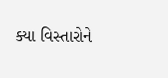ક્યા વિસ્તારોને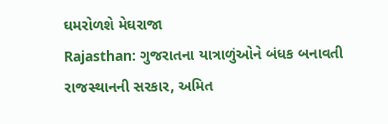ઘમરોળશે મેઘરાજા
Rajasthan: ગુજરાતના યાત્રાળુંઓને બંધક બનાવતી રાજસ્થાનની સરકાર, અમિત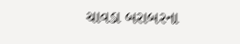ચાવડા બરાબરના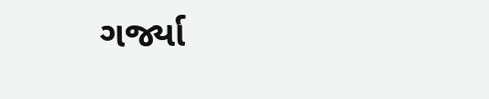ગર્જ્યા